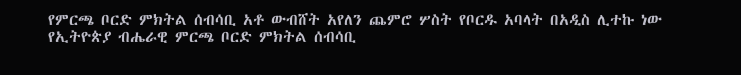የምርጫ ቦርድ ምክትል ሰብሳቢ አቶ ውብሸት አየለን ጨምሮ ሦስት የቦርዱ አባላት በአዲስ ሊተኩ ነው
የኢትዮጵያ ብሔራዊ ምርጫ ቦርድ ምክትል ሰብሳቢ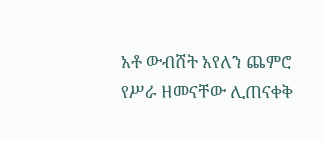አቶ ውብሸት አየለን ጨምሮ የሥራ ዘመናቸው ሊጠናቀቅ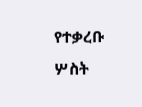የተቃረቡ ሦስት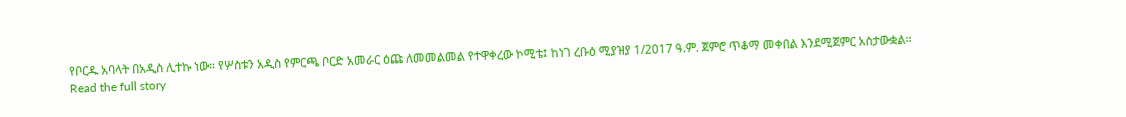የቦርዱ አባላት በአዲስ ሊተኩ ነው። የሦስቱን አዲስ የምርጫ ቦርድ አመራር ዕጩ ለመመልመል የተዋቀረው ኮሚቴ፤ ከነገ ረቡዕ ሚያዝያ 1/2017 ዓ.ም. ጀምሮ ጥቆማ መቀበል እንደሚጀምር አስታውቋል።
Read the full story